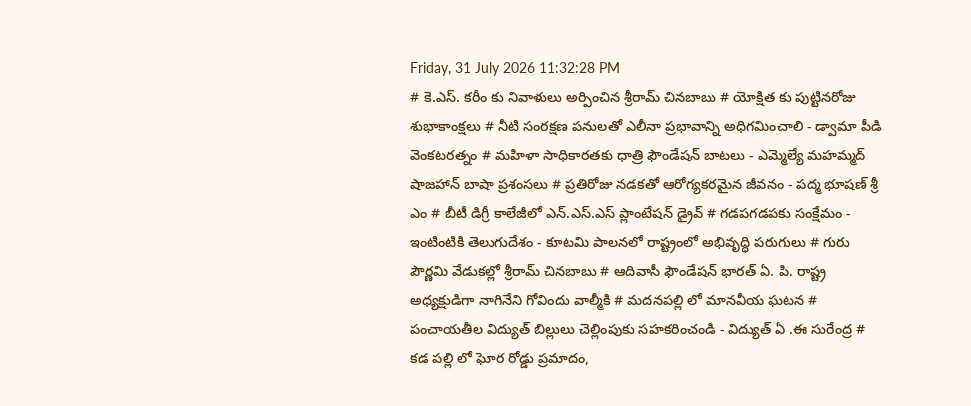Friday, 31 July 2026 11:32:28 PM
# కె.ఎస్. కరీం కు నివాళులు అర్పించిన శ్రీరామ్ చినబాబు # యోక్షిత కు పుట్టినరోజు శుభాకాంక్షలు # నీటి సంరక్షణ పనులతో ఎలీనా ప్రభావాన్ని అధిగమించాలి - డ్వామా పీడి వెంకటరత్నం # మహిళా సాధికారతకు ధాత్రి ఫౌండేషన్ బాటలు - ఎమ్మెల్యే మహమ్మద్ షాజహాన్ బాషా ప్రశంసలు # ప్రతిరోజు నడకతో ఆరోగ్యకరమైన జీవనం - పద్మ భూషణ్ శ్రీ ఎం # బీటీ డిగ్రీ కాలేజీలో ఎన్.ఎస్.ఎస్ ప్లాంటేషన్ డ్రైవ్ # గడపగడపకు సంక్షేమం - ఇంటింటికి తెలుగుదేశం - కూటమి పాలనలో రాష్ట్రంలో అభివృద్ధి పరుగులు # గురు పౌర్ణమి వేడుకల్లో శ్రీరామ్ చినబాబు # ఆదివాసీ ఫౌండేషన్ భారత్ ఏ. పి. రాష్ట్ర అధ్యక్షుడిగా నాగినేని గోవిందు వాల్మీకి # మదనపల్లి లో మానవీయ ఘటన # పంచాయతీల విద్యుత్ బిల్లులు చెల్లింపుకు సహకరించండి - విద్యుత్ ఏ .ఈ సురేంద్ర # కడ పల్లి లో ఘోర రోడ్డు ప్రమాదం,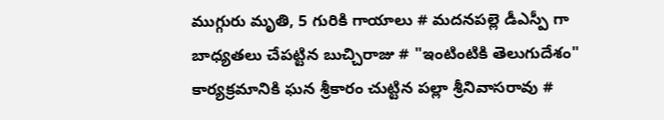ముగ్గురు మృతి, 5 గురికి గాయాలు # మదనపల్లె డీఎస్పీ గా బాధ్యతలు చేపట్టిన బుచ్చిరాజు # "ఇంటింటికి తెలుగుదేశం" కార్యక్రమానికి ఘన శ్రీకారం చుట్టిన పల్లా శ్రీనివాసరావు #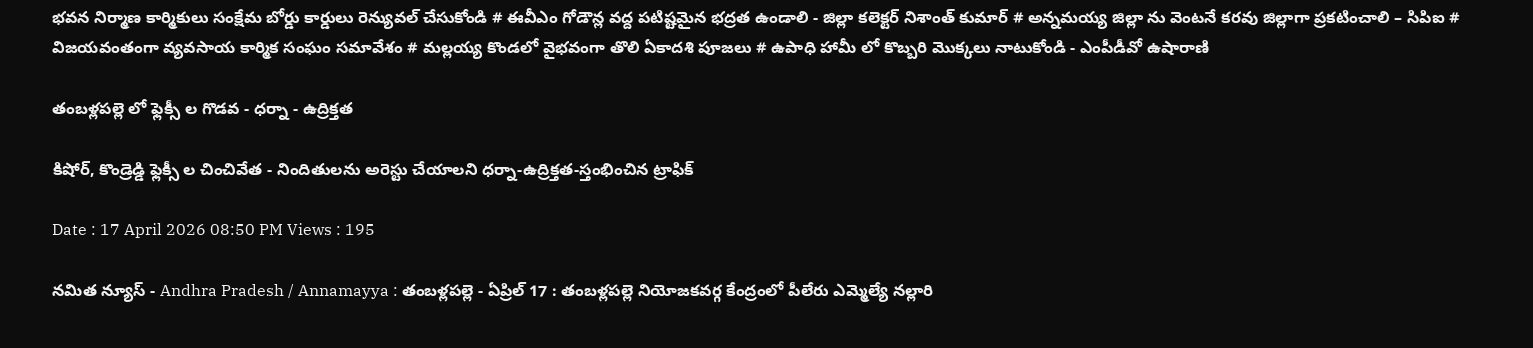భవన నిర్మాణ కార్మికులు సంక్షేమ బోర్డు కార్డులు రెన్యువల్ చేసుకోండి # ఈవీఎం గోడౌన్ల వద్ద పటిష్టమైన భద్రత ఉండాలి - జిల్లా కలెక్టర్ నిశాంత్ కుమార్ # అన్నమయ్య జిల్లా ను వెంటనే కరవు జిల్లాగా ప్రకటించాలి – సిపిఐ # విజయవంతంగా వ్యవసాయ కార్మిక సంఘం సమావేశం # మల్లయ్య కొండలో వైభవంగా తొలి ఏకాదశి పూజలు # ఉపాధి హామీ లో కొబ్బరి మొక్కలు నాటుకోండి - ఎంపీడీవో ఉషారాణి

తంబళ్లపల్లె లో ఫ్లెక్సీ ల గొడవ - ధర్నా - ఉద్రిక్తత

కిషోర్, కొండ్రెడ్డి ఫ్లెక్సీ ల చించివేత - నిందితులను అరెస్టు చేయాలని ధర్నా-ఉద్రిక్తత-స్తంభించిన ట్రాఫిక్

Date : 17 April 2026 08:50 PM Views : 195

నమిత న్యూస్ - Andhra Pradesh / Annamayya : తంబళ్లపల్లె - ఏప్రిల్ 17 : తంబళ్లపల్లె నియోజకవర్గ కేంద్రంలో పీలేరు ఎమ్మెల్యే నల్లారి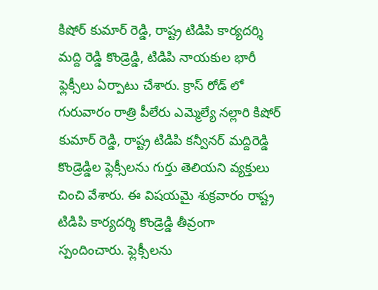కిషోర్ కుమార్ రెడ్డి, రాష్ట్ర టిడిపి కార్యదర్శి మద్ది రెడ్డి కొండ్రెడ్డి, టిడిపి నాయకుల భారీ ఫ్లెక్సీలు ఏర్పాటు చేశారు. క్రాస్ రోడ్ లో గురువారం రాత్రి పీలేరు ఎమ్మెల్యే నల్లారి కిషోర్ కుమార్ రెడ్డి, రాష్ట్ర టిడిపి కన్వీనర్ మద్దిరెడ్డి కొండ్రెడ్డిల ఫ్లెక్సీలను గుర్తు తెలియని వ్యక్తులు చించి వేశారు. ఈ విషయమై శుక్రవారం రాష్ట్ర టిడిపి కార్యదర్శి కొండ్రెడ్డి తీవ్రంగా స్పందించారు. ఫ్లెక్సీలను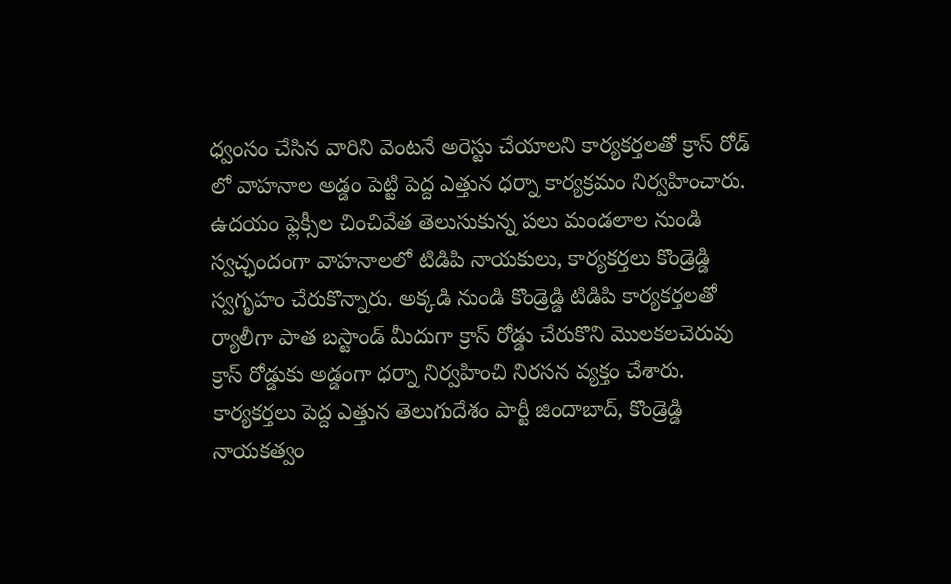ధ్వంసం చేసిన వారిని వెంటనే అరెస్టు చేయాలని కార్యకర్తలతో క్రాస్ రోడ్ లో వాహనాల అడ్డం పెట్టి పెద్ద ఎత్తున ధర్నా కార్యక్రమం నిర్వహించారు. ఉదయం ఫ్లెక్సీల చించివేత తెలుసుకున్న పలు మండలాల నుండి స్వచ్ఛందంగా వాహనాలలో టిడిపి నాయకులు, కార్యకర్తలు కొండ్రెడ్డి స్వగృహం చేరుకొన్నారు. అక్కడి నుండి కొండ్రెడ్డి టిడిపి కార్యకర్తలతో ర్యాలీగా పాత బస్టాండ్ మీదుగా క్రాస్ రోడ్డు చేరుకొని మొలకలచెరువు క్రాస్ రోడ్డుకు అడ్డంగా ధర్నా నిర్వహించి నిరసన వ్యక్తం చేశారు. కార్యకర్తలు పెద్ద ఎత్తున తెలుగుదేశం పార్టీ జిందాబాద్, కొండ్రెడ్డి నాయకత్వం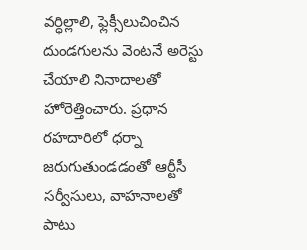వర్ధిల్లాలి, ఫ్లెక్సీలుచించిన దుండగులను వెంటనే అరెస్టు చేయాలి నినాదాలతో హోరెత్తించారు. ప్రధాన రహదారిలో ధర్నా జరుగుతుండడంతో ఆర్టీసీ సర్వీసులు, వాహనాలతో పాటు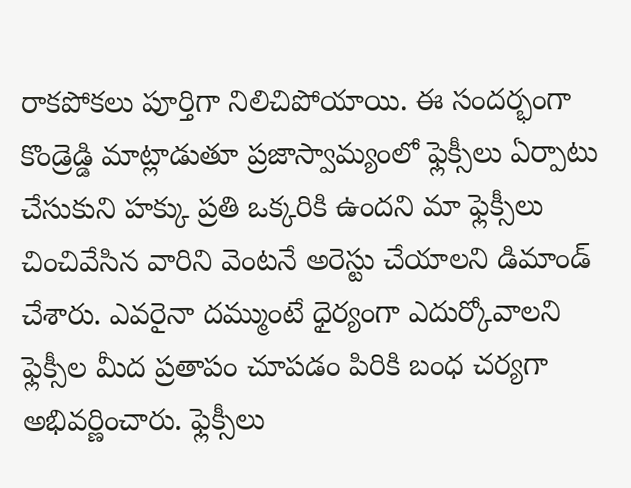రాకపోకలు పూర్తిగా నిలిచిపోయాయి. ఈ సందర్భంగా కొండ్రెడ్డి మాట్లాడుతూ ప్రజాస్వామ్యంలో ఫ్లెక్సీలు ఏర్పాటు చేసుకుని హక్కు ప్రతి ఒక్కరికి ఉందని మా ఫ్లెక్సీలు చించివేసిన వారిని వెంటనే అరెస్టు చేయాలని డిమాండ్ చేశారు. ఎవరైనా దమ్ముంటే ధైర్యంగా ఎదుర్కోవాలని ఫ్లెక్సీల మీద ప్రతాపం చూపడం పిరికి బంధ చర్యగా అభివర్ణించారు. ఫ్లెక్సీలు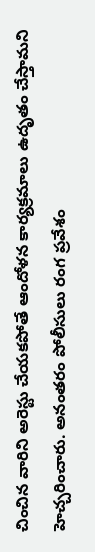చించిన వారిని అరెస్టు చేయకపోతే ఆందోళన కార్యక్రమాలు ఉదృతం చేస్తామని హెచ్చరించారు. అనంతరం పోలీసులు రంగ ప్రవేశం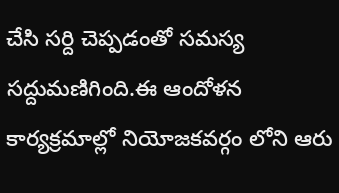చేసి సర్ది చెప్పడంతో సమస్య సద్దుమణిగింది.ఈ ఆందోళన కార్యక్రమాల్లో నియోజకవర్గం లోని ఆరు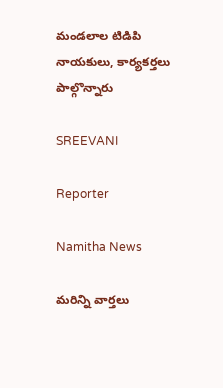మండలాల టిడిపి నాయకులు, కార్యకర్తలు పాల్గొన్నారు

SREEVANI

Reporter

Namitha News

మరిన్ని వార్తలు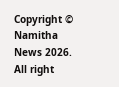Copyright © Namitha News 2026. All right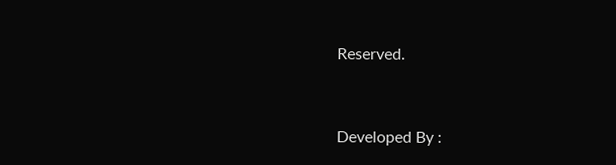Reserved.



Developed By :